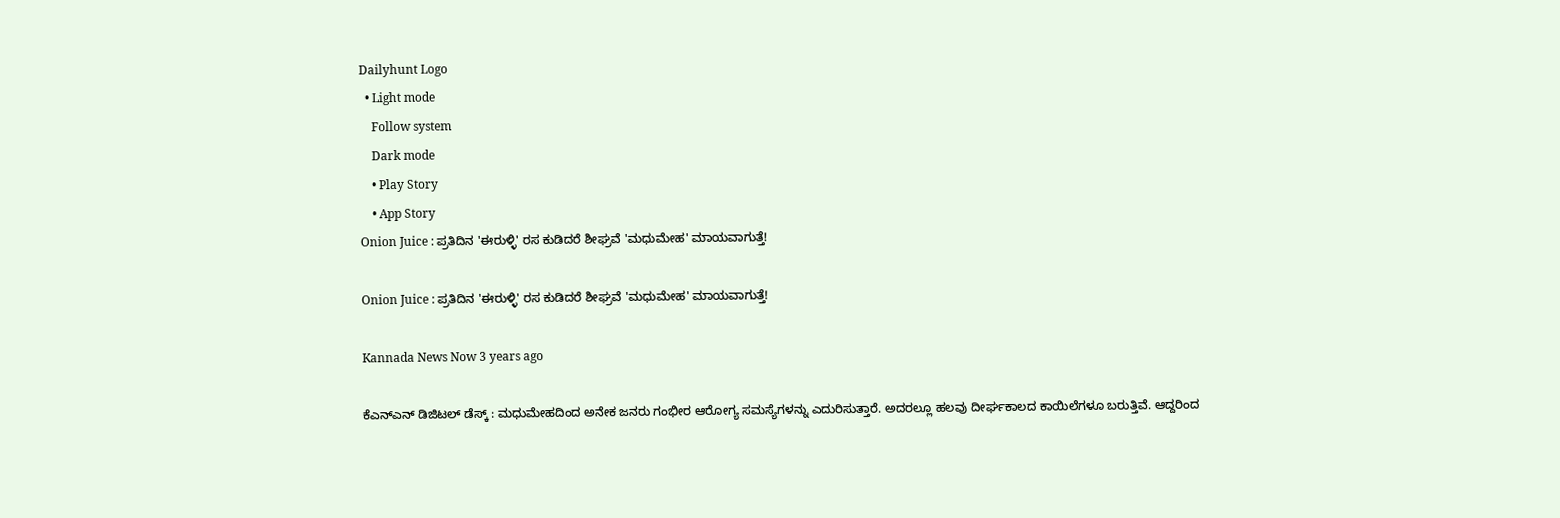Dailyhunt Logo
  • Light mode
    Follow system
    Dark mode
    • Play Story
    • App Story
Onion Juice : ಪ್ರತಿದಿನ 'ಈರುಳ್ಳಿ' ರಸ ಕುಡಿದರೆ ಶೀಘ್ರವೆ 'ಮಧುಮೇಹ' ಮಾಯವಾಗುತ್ತೆ!

Onion Juice : ಪ್ರತಿದಿನ 'ಈರುಳ್ಳಿ' ರಸ ಕುಡಿದರೆ ಶೀಘ್ರವೆ 'ಮಧುಮೇಹ' ಮಾಯವಾಗುತ್ತೆ!

Kannada News Now 3 years ago

ಕೆಎನ್‌ಎನ್ ಡಿಜಿಟಲ್ ಡೆಸ್ಕ್ : ಮಧುಮೇಹದಿಂದ ಅನೇಕ ಜನರು ಗಂಭೀರ ಆರೋಗ್ಯ ಸಮಸ್ಯೆಗಳನ್ನು ಎದುರಿಸುತ್ತಾರೆ. ಅದರಲ್ಲೂ ಹಲವು ದೀರ್ಘಕಾಲದ ಕಾಯಿಲೆಗಳೂ ಬರುತ್ತಿವೆ. ಆದ್ದರಿಂದ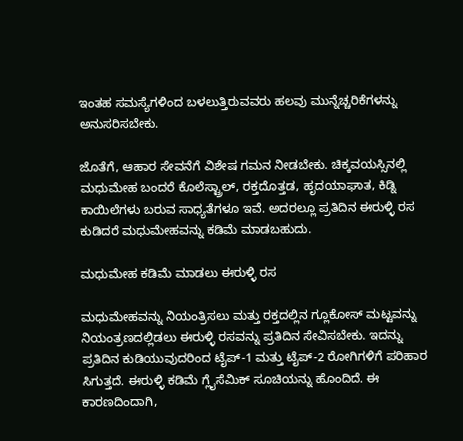ಇಂತಹ ಸಮಸ್ಯೆಗಳಿಂದ ಬಳಲುತ್ತಿರುವವರು ಹಲವು ಮುನ್ನೆಚ್ಚರಿಕೆಗಳನ್ನು ಅನುಸರಿಸಬೇಕು.

ಜೊತೆಗೆ, ಆಹಾರ ಸೇವನೆಗೆ ವಿಶೇಷ ಗಮನ ನೀಡಬೇಕು. ಚಿಕ್ಕವಯಸ್ಸಿನಲ್ಲಿ ಮಧುಮೇಹ ಬಂದರೆ ಕೊಲೆಸ್ಟ್ರಾಲ್, ರಕ್ತದೊತ್ತಡ, ಹೃದಯಾಘಾತ, ಕಿಡ್ನಿ ಕಾಯಿಲೆಗಳು ಬರುವ ಸಾಧ್ಯತೆಗಳೂ ಇವೆ. ಅದರಲ್ಲೂ ಪ್ರತಿದಿನ ಈರುಳ್ಳಿ ರಸ ಕುಡಿದರೆ ಮಧುಮೇಹವನ್ನು ಕಡಿಮೆ ಮಾಡಬಹುದು.

ಮಧುಮೇಹ ಕಡಿಮೆ ಮಾಡಲು ಈರುಳ್ಳಿ ರಸ

ಮಧುಮೇಹವನ್ನು ನಿಯಂತ್ರಿಸಲು ಮತ್ತು ರಕ್ತದಲ್ಲಿನ ಗ್ಲೂಕೋಸ್ ಮಟ್ಟವನ್ನು ನಿಯಂತ್ರಣದಲ್ಲಿಡಲು ಈರುಳ್ಳಿ ರಸವನ್ನು ಪ್ರತಿದಿನ ಸೇವಿಸಬೇಕು. ಇದನ್ನು ಪ್ರತಿದಿನ ಕುಡಿಯುವುದರಿಂದ ಟೈಪ್-1 ಮತ್ತು ಟೈಪ್-2 ರೋಗಿಗಳಿಗೆ ಪರಿಹಾರ ಸಿಗುತ್ತದೆ. ಈರುಳ್ಳಿ ಕಡಿಮೆ ಗ್ಲೈಸೆಮಿಕ್ ಸೂಚಿಯನ್ನು ಹೊಂದಿದೆ. ಈ ಕಾರಣದಿಂದಾಗಿ,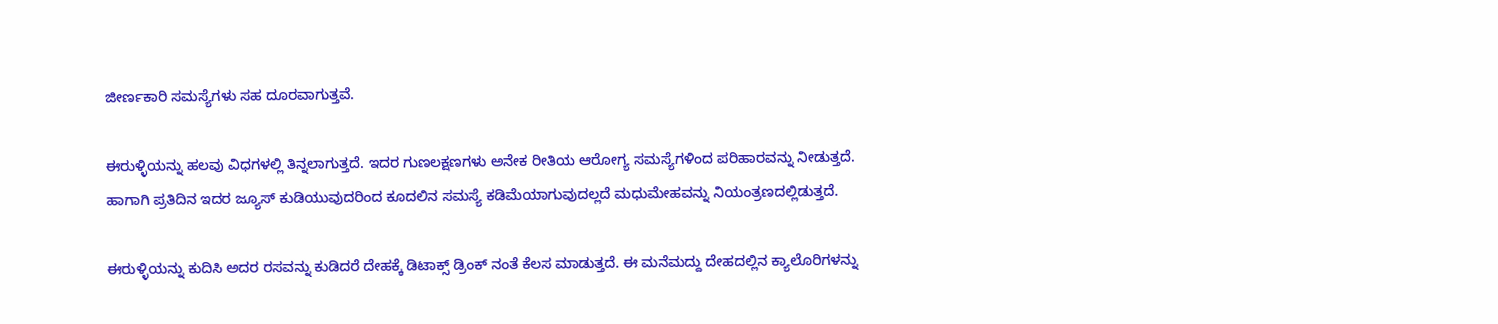ಜೀರ್ಣಕಾರಿ ಸಮಸ್ಯೆಗಳು ಸಹ ದೂರವಾಗುತ್ತವೆ.

ಈರುಳ್ಳಿಯನ್ನು ಹಲವು ವಿಧಗಳಲ್ಲಿ ತಿನ್ನಲಾಗುತ್ತದೆ. ಇದರ ಗುಣಲಕ್ಷಣಗಳು ಅನೇಕ ರೀತಿಯ ಆರೋಗ್ಯ ಸಮಸ್ಯೆಗಳಿಂದ ಪರಿಹಾರವನ್ನು ನೀಡುತ್ತದೆ. ಹಾಗಾಗಿ ಪ್ರತಿದಿನ ಇದರ ಜ್ಯೂಸ್ ಕುಡಿಯುವುದರಿಂದ ಕೂದಲಿನ ಸಮಸ್ಯೆ ಕಡಿಮೆಯಾಗುವುದಲ್ಲದೆ ಮಧುಮೇಹವನ್ನು ನಿಯಂತ್ರಣದಲ್ಲಿಡುತ್ತದೆ.

ಈರುಳ್ಳಿಯನ್ನು ಕುದಿಸಿ ಅದರ ರಸವನ್ನು ಕುಡಿದರೆ ದೇಹಕ್ಕೆ ಡಿಟಾಕ್ಸ್ ಡ್ರಿಂಕ್ ನಂತೆ ಕೆಲಸ ಮಾಡುತ್ತದೆ. ಈ ಮನೆಮದ್ದು ದೇಹದಲ್ಲಿನ ಕ್ಯಾಲೊರಿಗಳನ್ನು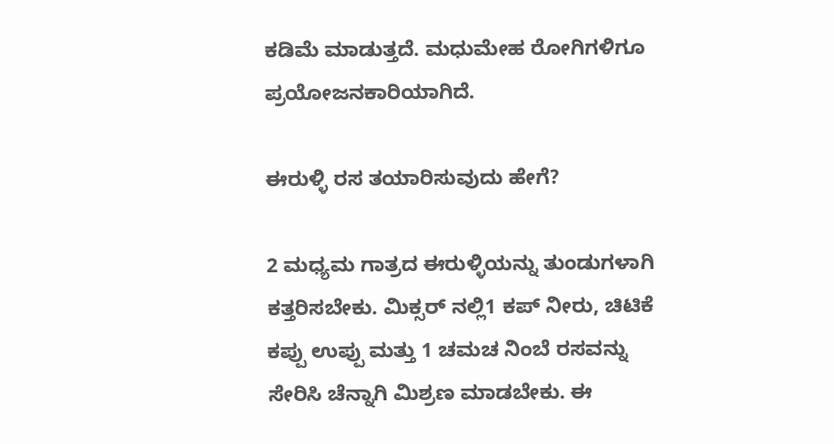ಕಡಿಮೆ ಮಾಡುತ್ತದೆ. ಮಧುಮೇಹ ರೋಗಿಗಳಿಗೂ ಪ್ರಯೋಜನಕಾರಿಯಾಗಿದೆ.

ಈರುಳ್ಳಿ ರಸ ತಯಾರಿಸುವುದು ಹೇಗೆ?

2 ಮಧ್ಯಮ ಗಾತ್ರದ ಈರುಳ್ಳಿಯನ್ನು ತುಂಡುಗಳಾಗಿ ಕತ್ತರಿಸಬೇಕು. ಮಿಕ್ಸರ್ ನಲ್ಲಿ1 ಕಪ್ ನೀರು, ಚಿಟಿಕೆ ಕಪ್ಪು ಉಪ್ಪು ಮತ್ತು 1 ಚಮಚ ನಿಂಬೆ ರಸವನ್ನು ಸೇರಿಸಿ ಚೆನ್ನಾಗಿ ಮಿಶ್ರಣ ಮಾಡಬೇಕು. ಈ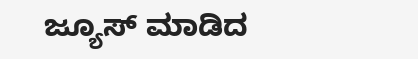ಜ್ಯೂಸ್ ಮಾಡಿದ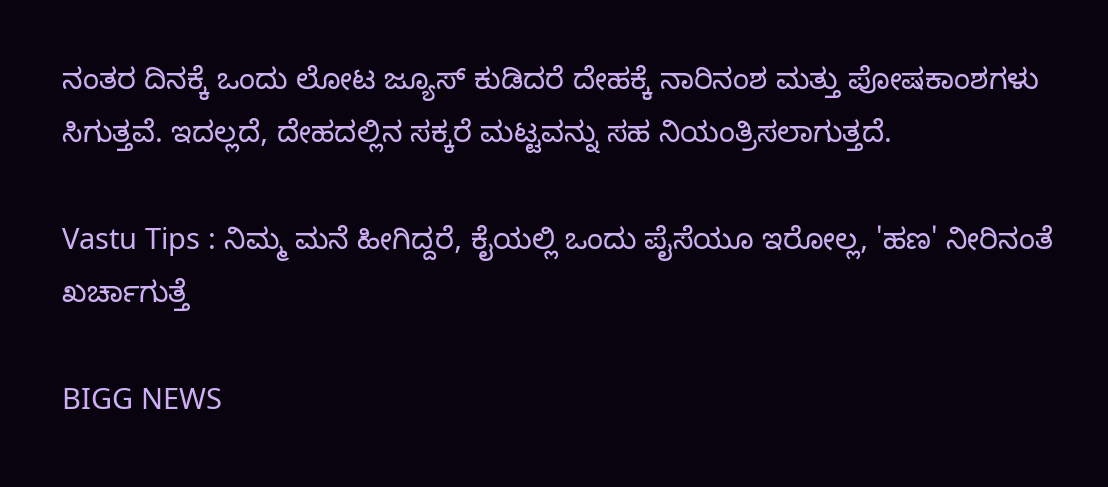ನಂತರ ದಿನಕ್ಕೆ ಒಂದು ಲೋಟ ಜ್ಯೂಸ್ ಕುಡಿದರೆ ದೇಹಕ್ಕೆ ನಾರಿನಂಶ ಮತ್ತು ಪೋಷಕಾಂಶಗಳು ಸಿಗುತ್ತವೆ. ಇದಲ್ಲದೆ, ದೇಹದಲ್ಲಿನ ಸಕ್ಕರೆ ಮಟ್ಟವನ್ನು ಸಹ ನಿಯಂತ್ರಿಸಲಾಗುತ್ತದೆ.

Vastu Tips : ನಿಮ್ಮ ಮನೆ ಹೀಗಿದ್ದರೆ, ಕೈಯಲ್ಲಿ ಒಂದು ಪೈಸೆಯೂ ಇರೋಲ್ಲ, 'ಹಣ' ನೀರಿನಂತೆ ಖರ್ಚಾಗುತ್ತೆ

BIGG NEWS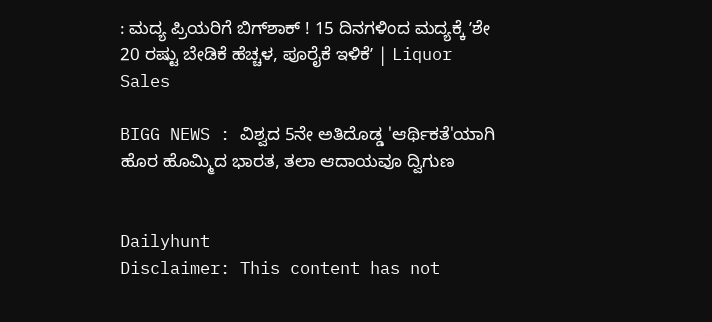: ಮದ್ಯ ಪ್ರಿಯರಿಗೆ ಬಿಗ್‌ಶಾಕ್ ! 15 ದಿನಗಳಿಂದ ಮದ್ಯಕ್ಕೆ ʼಶೇ 20 ರಷ್ಟು ಬೇಡಿಕೆ ಹೆಚ್ಚಳ, ಪೂರೈಕೆ ಇಳಿಕೆʼ | Liquor Sales

BIGG NEWS : ವಿಶ್ವದ 5ನೇ ಅತಿದೊಡ್ಡ 'ಆರ್ಥಿಕತೆ'ಯಾಗಿ ಹೊರ ಹೊಮ್ಮಿದ ಭಾರತ, ತಲಾ ಆದಾಯವೂ ದ್ವಿಗುಣ


Dailyhunt
Disclaimer: This content has not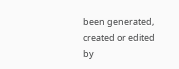been generated, created or edited by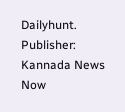Dailyhunt. Publisher: Kannada News Now